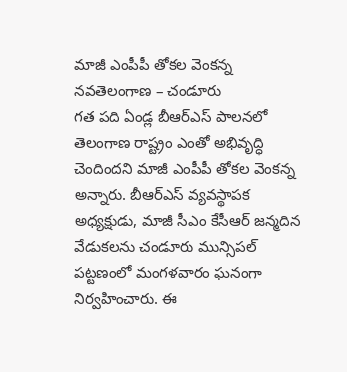మాజీ ఎంపీపీ తోకల వెంకన్న
నవతెలంగాణ – చండూరు
గత పది ఏండ్ల బీఆర్ఎస్ పాలనలో తెలంగాణ రాష్ట్రం ఎంతో అభివృద్ధి చెందిందని మాజీ ఎంపీపీ తోకల వెంకన్న అన్నారు. బీఆర్ఎస్ వ్యవస్థాపక అధ్యక్షుడు, మాజీ సీఎం కేసీఆర్ జన్మదిన వేడుకలను చండూరు మున్సిపల్ పట్టణంలో మంగళవారం ఘనంగా నిర్వహించారు. ఈ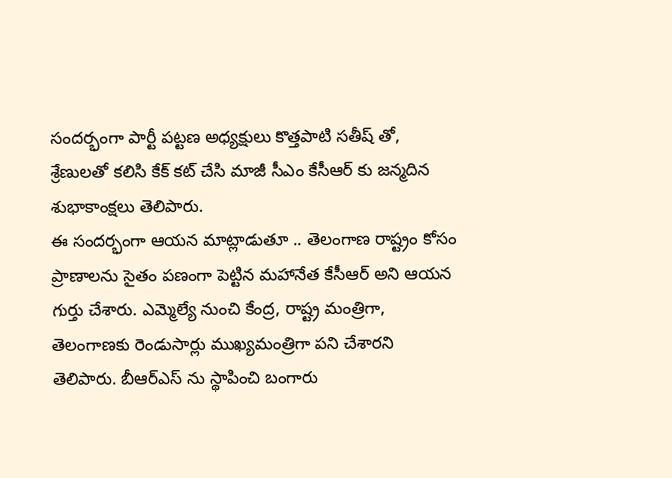సందర్భంగా పార్టీ పట్టణ అధ్యక్షులు కొత్తపాటి సతీష్ తో, శ్రేణులతో కలిసి కేక్ కట్ చేసి మాజీ సీఎం కేసీఆర్ కు జన్మదిన శుభాకాంక్షలు తెలిపారు.
ఈ సందర్భంగా ఆయన మాట్లాడుతూ .. తెలంగాణ రాష్ట్రం కోసం ప్రాణాలను సైతం పణంగా పెట్టిన మహానేత కేసీఆర్ అని ఆయన గుర్తు చేశారు. ఎమ్మెల్యే నుంచి కేంద్ర, రాష్ట్ర మంత్రిగా, తెలంగాణకు రెండుసార్లు ముఖ్యమంత్రిగా పని చేశారని తెలిపారు. బీఆర్ఎస్ ను స్థాపించి బంగారు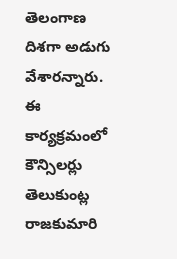తెలంగాణ దిశగా అడుగు వేశారన్నారు. ఈ కార్యక్రమంలో కౌన్సిలర్లు తెలుకుంట్ల రాజకుమారి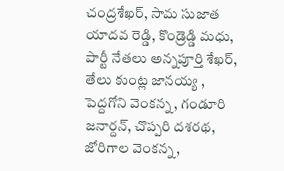చంద్రశేఖర్, సామ సుజాత యాదవ రెడ్డి, కొండ్రెడ్డి మధు, పార్టీ నేతలు అన్నపూర్తి శేఖర్, తేలు కుంట్ల జానయ్య , పెద్దగోని వెంకన్న, గండూరి జనార్దన్, చొప్పరి దశరథ, జోరిగాల వెంకన్న,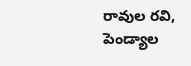రావుల రవి, పెండ్యాల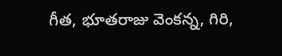గీత, భూతరాజు వెంకన్న, గిరి,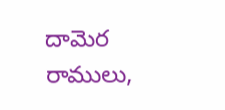దామెర రాములు,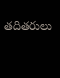తదితరులు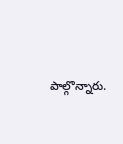పాల్గొన్నారు.